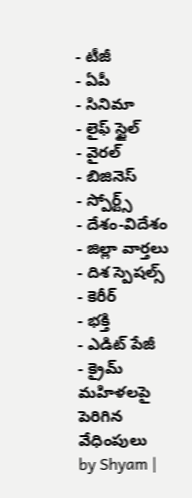- టీజీ
- ఏపీ
- సినిమా
- లైఫ్ స్టైల్
- వైరల్
- బిజినెస్
- స్పోర్ట్స్
- దేశం-విదేశం
- జిల్లా వార్తలు
- దిశ స్పెషల్స్
- కెరీర్
- భక్తి
- ఎడిట్ పేజీ
- క్రైమ్
మహిళలపై పెరిగిన వేధింపులు
by Shyam |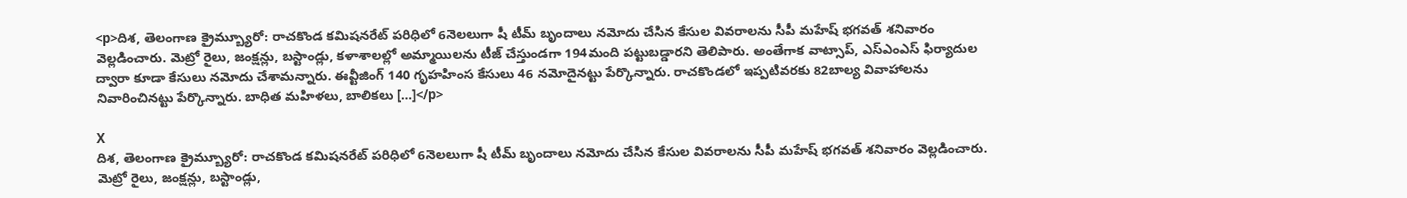<p>దిశ, తెలంగాణ క్రైమ్బ్యూరో: రాచకొండ కమిషనరేట్ పరిధిలో 6నెలలుగా షీ టీమ్ బృందాలు నమోదు చేసిన కేసుల వివరాలను సీపీ మహేష్ భగవత్ శనివారం వెల్లడించారు. మెట్రో రైలు, జంక్షన్లు, బస్టాండ్లు, కళాశాలల్లో అమ్మాయిలను టీజ్ చేస్తుండగా 194మంది పట్టుబడ్డారని తెలిపారు. అంతేగాక వాట్సాప్, ఎస్ఎంఎస్ ఫిర్యాదుల ద్వారా కూడా కేసులు నమోదు చేశామన్నారు. ఈవ్టీజింగ్ 140 గృహహింస కేసులు 46 నమోదైనట్టు పేర్కొన్నారు. రాచకొండలో ఇప్పటివరకు 82బాల్య వివాహాలను నివారించినట్టు పేర్కొన్నారు. బాధిత మహిళలు, బాలికలు […]</p>

X
దిశ, తెలంగాణ క్రైమ్బ్యూరో: రాచకొండ కమిషనరేట్ పరిధిలో 6నెలలుగా షీ టీమ్ బృందాలు నమోదు చేసిన కేసుల వివరాలను సీపీ మహేష్ భగవత్ శనివారం వెల్లడించారు. మెట్రో రైలు, జంక్షన్లు, బస్టాండ్లు,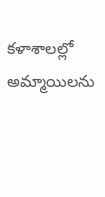కళాశాలల్లో అమ్మాయిలను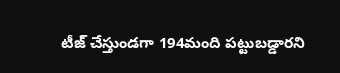టీజ్ చేస్తుండగా 194మంది పట్టుబడ్డారని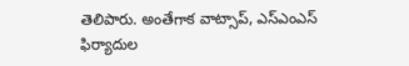తెలిపారు. అంతేగాక వాట్సాప్, ఎస్ఎంఎస్ ఫిర్యాదుల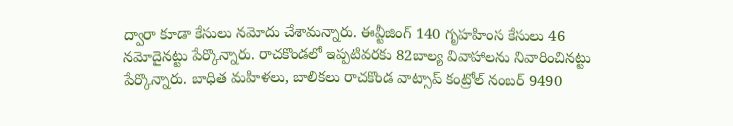ద్వారా కూడా కేసులు నమోదు చేశామన్నారు. ఈవ్టీజింగ్ 140 గృహహింస కేసులు 46 నమోదైనట్టు పేర్కొన్నారు. రాచకొండలో ఇప్పటివరకు 82బాల్య వివాహాలను నివారించినట్టు పేర్కొన్నారు. బాధిత మహిళలు, బాలికలు రాచకొండ వాట్సాప్ కంట్రోల్ నంబర్ 9490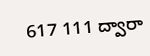617 111 ద్వారా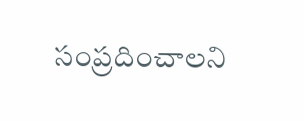సంప్రదించాలని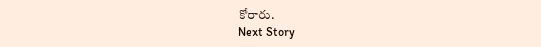కోరారు.
Next Story